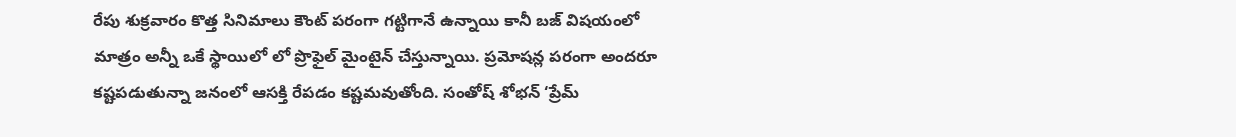రేపు శుక్రవారం కొత్త సినిమాలు కౌంట్ పరంగా గట్టిగానే ఉన్నాయి కానీ బజ్ విషయంలో మాత్రం అన్నీ ఒకే స్థాయిలో లో ప్రొఫైల్ మైంటైన్ చేస్తున్నాయి. ప్రమోషన్ల పరంగా అందరూ కష్టపడుతున్నా జనంలో ఆసక్తి రేపడం కష్టమవుతోంది. సంతోష్ శోభన్ ‘ప్రేమ్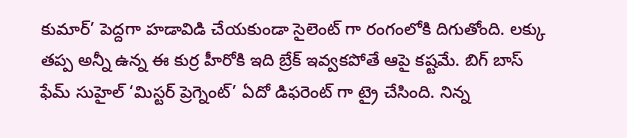కుమార్’ పెద్దగా హడావిడి చేయకుండా సైలెంట్ గా రంగంలోకి దిగుతోంది. లక్కు తప్ప అన్నీ ఉన్న ఈ కుర్ర హీరోకి ఇది బ్రేక్ ఇవ్వకపోతే ఆపై కష్టమే. బిగ్ బాస్ ఫేమ్ సుహైల్ ‘మిస్టర్ ప్రెగ్నెంట్’ ఏదో డిఫరెంట్ గా ట్రై చేసింది. నిన్న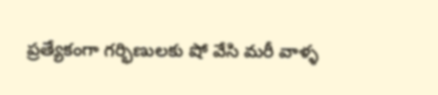ప్రత్యేకంగా గర్భిణులకు షో వేసి మరీ వాళ్ళ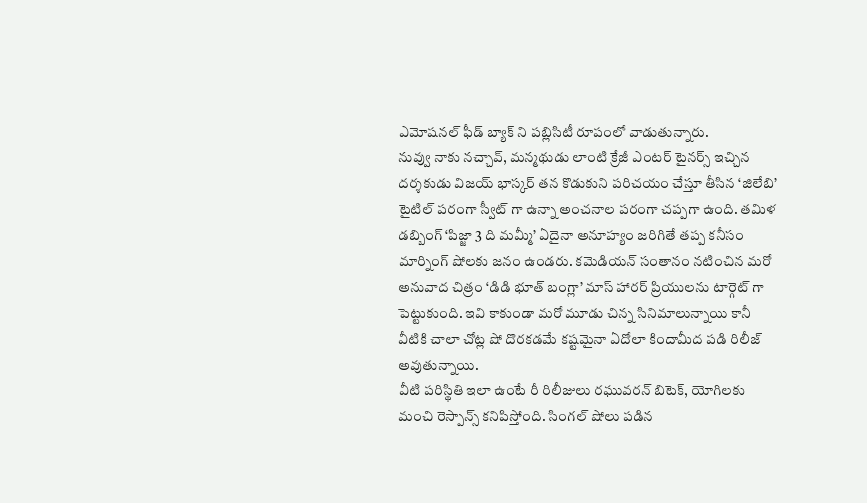ఎమోషనల్ ఫీడ్ బ్యాక్ ని పబ్లిసిటీ రూపంలో వాడుతున్నారు.
నువ్వు నాకు నచ్చావ్, మన్మథుడు లాంటి క్రేజీ ఎంటర్ టైనర్స్ ఇచ్చిన దర్శకుడు విజయ్ భాస్కర్ తన కొడుకుని పరిచయం చేస్తూ తీసిన ‘జిలేబి’ టైటిల్ పరంగా స్వీట్ గా ఉన్నా అంచనాల పరంగా చప్పగా ఉంది. తమిళ డబ్బింగ్ ‘పిజ్జా 3 ది మమ్మీ’ ఏదైనా అనూహ్యం జరిగితే తప్ప కనీసం మార్నింగ్ షోలకు జనం ఉండరు. కమెడియన్ సంతానం నటించిన మరో అనువాద చిత్రం ‘డిడి భూత్ బంగ్లా’ మాస్ హారర్ ప్రియులను టార్గెట్ గా పెట్టుకుంది. ఇవి కాకుండా మరో మూడు చిన్న సినిమాలున్నాయి కానీ వీటికి చాలా చోట్ల షో దొరకడమే కష్టమైనా ఏదోలా కిందామీద పడి రిలీజ్ అవుతున్నాయి.
వీటి పరిస్థితి ఇలా ఉంటే రీ రిలీజులు రఘువరన్ బిటెక్, యోగిలకు మంచి రెస్పాన్స్ కనిపిస్తోంది. సింగల్ షోలు పడిన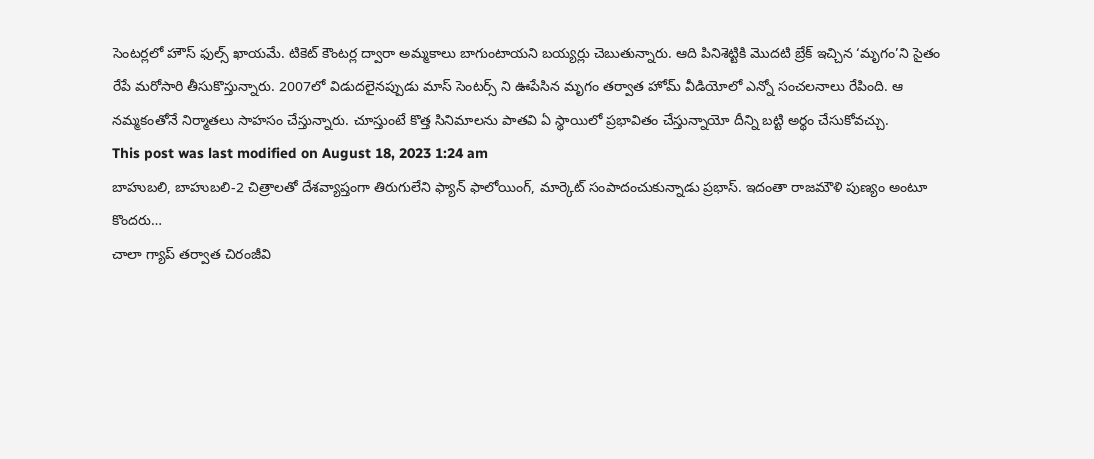సెంటర్లలో హౌస్ ఫుల్స్ ఖాయమే. టికెట్ కౌంటర్ల ద్వారా అమ్మకాలు బాగుంటాయని బయ్యర్లు చెబుతున్నారు. ఆది పినిశెట్టికి మొదటి బ్రేక్ ఇచ్చిన ‘మృగం’ని సైతం రేపే మరోసారి తీసుకొస్తున్నారు. 2007లో విడుదలైనప్పుడు మాస్ సెంటర్స్ ని ఊపేసిన మృగం తర్వాత హోమ్ వీడియోలో ఎన్నో సంచలనాలు రేపింది. ఆ నమ్మకంతోనే నిర్మాతలు సాహసం చేస్తున్నారు. చూస్తుంటే కొత్త సినిమాలను పాతవి ఏ స్థాయిలో ప్రభావితం చేస్తున్నాయో దీన్ని బట్టి అర్థం చేసుకోవచ్చు.
This post was last modified on August 18, 2023 1:24 am
బాహుబలి, బాహుబలి-2 చిత్రాలతో దేశవ్యాప్తంగా తిరుగులేని ఫ్యాన్ ఫాలోయింగ్, మార్కెట్ సంపాదంచుకున్నాడు ప్రభాస్. ఇదంతా రాజమౌళి పుణ్యం అంటూ కొందరు…
చాలా గ్యాప్ తర్వాత చిరంజీవి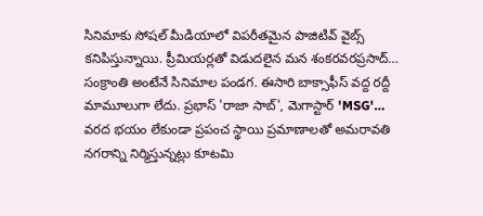సినిమాకు సోషల్ మీడియాలో విపరీతమైన పాజిటివ్ వైబ్స్ కనిపిస్తున్నాయి. ప్రీమియర్లతో విడుదలైన మన శంకరవరప్రసాద్…
సంక్రాంతి అంటేనే సినిమాల పండగ. ఈసారి బాక్సాఫీస్ వద్ద రద్దీ మామూలుగా లేదు. ప్రభాస్ 'రాజా సాబ్', మెగాస్టార్ 'MSG'…
వరద భయం లేకుండా ప్రపంచ స్థాయి ప్రమాణాలతో అమరావతి నగరాన్ని నిర్మిస్తున్నట్లు కూటమి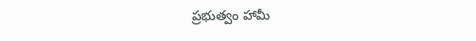ప్రభుత్వం హామీ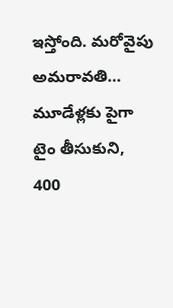ఇస్తోంది. మరోవైపు అమరావతి…
మూడేళ్లకు పైగా టైం తీసుకుని, 400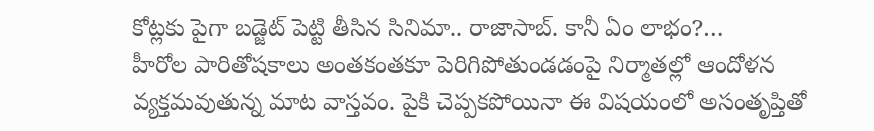కోట్లకు పైగా బడ్జెట్ పెట్టి తీసిన సినిమా.. రాజాసాబ్. కానీ ఏం లాభం?…
హీరోల పారితోషకాలు అంతకంతకూ పెరిగిపోతుండడంపై నిర్మాతల్లో ఆందోళన వ్యక్తమవుతున్న మాట వాస్తవం. పైకి చెప్పకపోయినా ఈ విషయంలో అసంతృప్తితో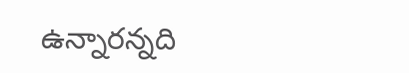ఉన్నారన్నది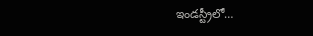ఇండస్ట్రీలో…